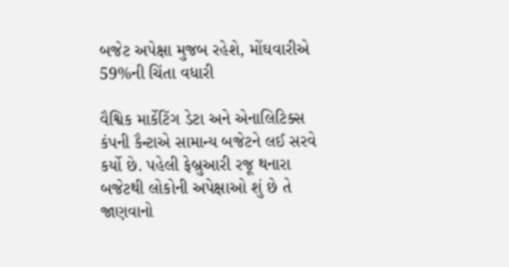બજેટ અપેક્ષા મુજબ રહેશે, મોંઘવારીએ 59%ની ચિંતા વધારી

વૈશ્વિક માર્કેટિંગ ડેટા અને એનાલિટિક્સ કંપની કૈન્ટાએ સામાન્ય બજેટને લઈ સરવે કર્યો છે. પહેલી ફેબ્રુઆરી રજૂ થનારા બજેટથી લોકોની અપેક્ષાઓ શું છે તે જાણવાનો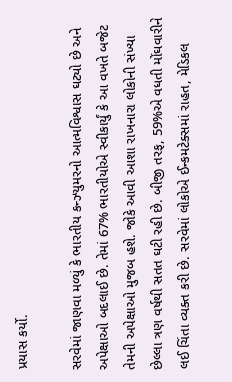પ્રયાસ કર્યો.

સરવેમાં જાણવા મળ્યું કે ભારતીય કન્ઝ્યુમરનો આત્મવિશ્વાસ ઘટ્યો છે અને અપેક્ષાઓ બદલાઈ છે. તેમાં 67% ભારતીયોએ સ્વીકાર્યું કે આ વખતે બજેટ તેમની અપેક્ષાઓ મુજબ હશે. જોકે આવી આશા રાખનારા લોકોની સંખ્યા છેલ્લા ત્રણ વર્ષથી સતત ઘટી રહી છે. બીજી તરફ, 59%એ વધતી મોંઘવારીને લઈ ચિંતા વ્યક્ત કરી છે. સરવેમાં લોકોએ ઈન્કમટેક્સમાં રાહત, મેડિકલ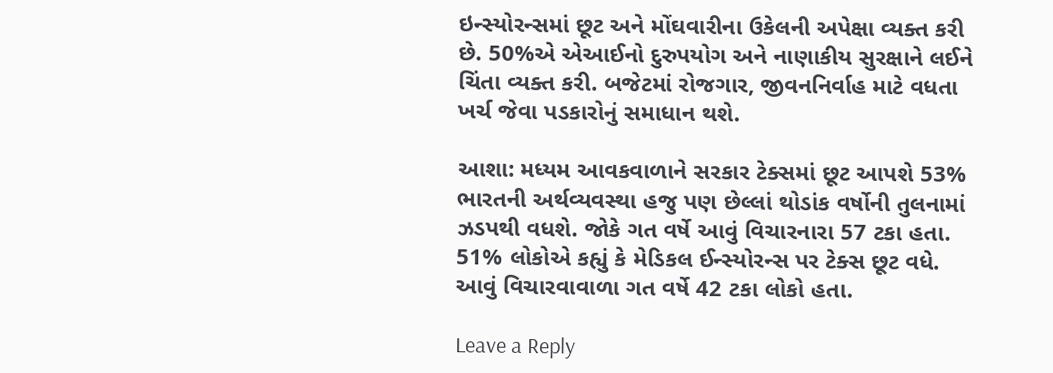ઇન્સ્યોરન્સમાં છૂટ અને મોંઘવારીના ઉકેલની અપેક્ષા વ્યક્ત કરી છે. 50%એ એઆઈનો દુરુપયોગ અને નાણાકીય સુરક્ષાને લઈને ચિંતા વ્યક્ત કરી. બજેટમાં રોજગાર, જીવનનિર્વાહ માટે વધતા ખર્ચ જેવા પડકારોનું સમાધાન થશે.

આશા: મધ્યમ આવકવાળાને સરકાર ટેક્સમાં છૂટ આપશે 53% ભારતની અર્થવ્યવસ્થા હજુ પણ છેલ્લાં થોડાંક વર્ષોની તુલનામાં ઝડપથી વધશે. જોકે ગત વર્ષે આવું વિચારનારા 57 ટકા હતા. 51% લોકોએ કહ્યું કે મેડિકલ ઈન્સ્યોરન્સ પર ટેક્સ છૂટ વધે. આવું વિચારવાવાળા ગત વર્ષે 42 ટકા લોકો હતા.

Leave a Reply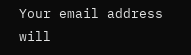Your email address will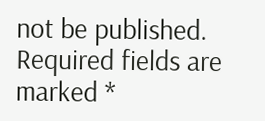not be published. Required fields are marked *